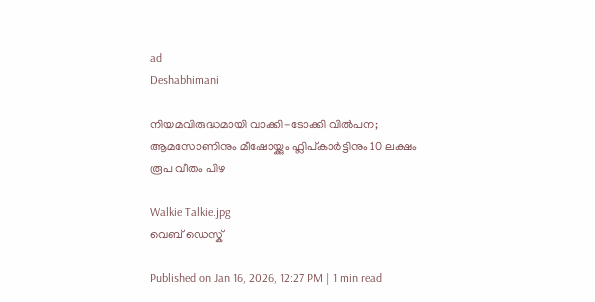ad
Deshabhimani

നിയമവിരുദ്ധമായി വാക്കി-ടോക്കി വിൽപന; ആമസോണിനും മീഷോയ്ക്കും ഫ്ലിപ്കാർട്ടിനും 10 ലക്ഷം രൂപ വീതം പിഴ

Walkie Talkie.jpg
വെബ് ഡെസ്ക്

Published on Jan 16, 2026, 12:27 PM | 1 min read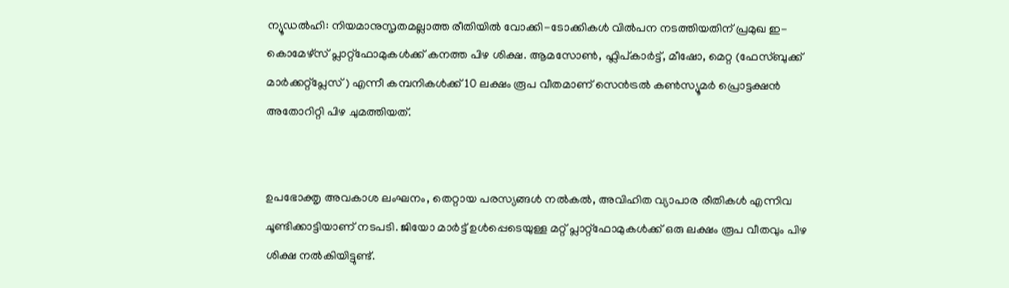ന്യൂഡൽഹി: നിയമാനുസൃതമല്ലാത്ത രീതിയിൽ വോക്കി-ടോക്കികൾ വിൽപന നടത്തിയതിന് പ്രമുഖ ഇ-കൊമേഴ്സ് പ്ലാറ്റ്‌ഫോമുകൾക്ക് കനത്ത പിഴ ശിക്ഷ. ആമസോൺ, ഫ്ലിപ്കാർട്ട്, മീഷോ, മെറ്റ (ഫേസ്ബുക്ക് മാർക്കറ്റ്‌പ്ലേസ്) എന്നീ കമ്പനികൾക്ക് 10 ലക്ഷം രൂപ വീതമാണ് സെൻട്രൽ കൺസ്യൂമർ പ്രൊട്ടക്ഷൻ അതോറിറ്റി പിഴ ചുമത്തിയത്.


ഉപഭോക്തൃ അവകാശ ലംഘനം, തെറ്റായ പരസ്യങ്ങൾ നൽകൽ, അവിഹിത വ്യാപാര രീതികൾ എന്നിവ ചൂണ്ടിക്കാട്ടിയാണ് നടപടി. ജിയോ മാർട്ട് ഉൾപ്പെടെയുള്ള മറ്റ് പ്ലാറ്റ്‌ഫോമുകൾക്ക് ഒരു ലക്ഷം രൂപ വീതവും പിഴ ശിക്ഷ നൽകിയിട്ടുണ്ട്.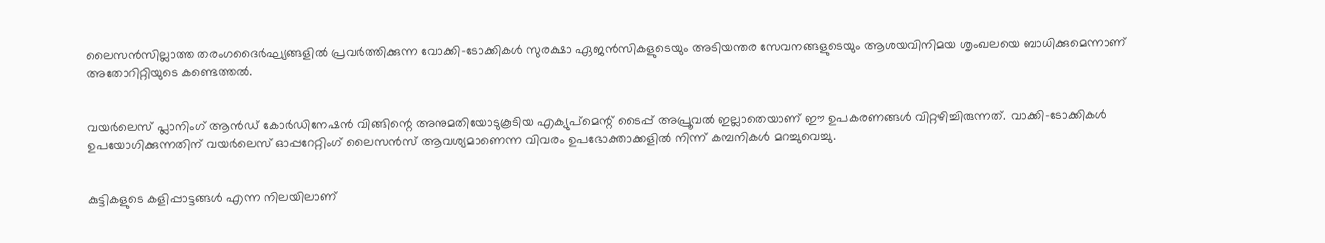ലൈസൻസില്ലാത്ത തരംഗദൈർഘ്യങ്ങളിൽ പ്രവർത്തിക്കുന്ന വോക്കി-ടോക്കികൾ സുരക്ഷാ ഏജൻസികളുടെയും അടിയന്തര സേവനങ്ങളുടെയും ആശയവിനിമയ ശൃംഖലയെ ബാധിക്കുമെന്നാണ്‌ അതോറിറ്റിയുടെ കണ്ടെത്തൽ.


വയർലെസ് പ്ലാനിംഗ് ആൻഡ് കോർഡിനേഷൻ വിങ്ങിന്റെ അനുമതിയോടുകൂടിയ എക്യുപ്‌മെന്റ് ടൈപ്പ് അപ്രൂവൽ ഇല്ലാതെയാണ് ഈ ഉപകരണങ്ങൾ വിറ്റഴിച്ചിരുന്നത്. വാക്കി-ടോക്കികൾ ഉപയോഗിക്കുന്നതിന് വയർലെസ് ഓപ്പറേറ്റിംഗ് ലൈസൻസ് ആവശ്യമാണെന്ന വിവരം ഉപഭോക്താക്കളിൽ നിന്ന് കമ്പനികൾ മറച്ചുവെച്ചു.


കുട്ടികളുടെ കളിപ്പാട്ടങ്ങൾ എന്ന നിലയിലാണ്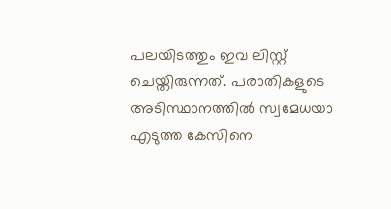പലയിടത്തും ഇവ ലിസ്റ്റ് ചെയ്തിരുന്നത്. പരാതികളുടെ അടിസ്ഥാനത്തിൽ സ്വമേധയാ എടുത്ത കേസിനെ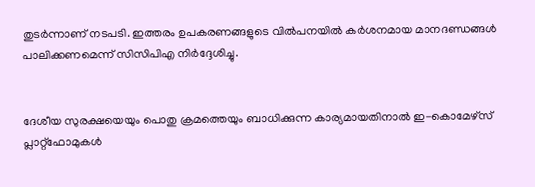തുടർന്നാണ് നടപടി. ഇത്തരം ഉപകരണങ്ങളുടെ വിൽപനയിൽ കർശനമായ മാനദണ്ഡങ്ങൾ പാലിക്കണമെന്ന് സിസിപിഎ നിർദ്ദേശിച്ചു.


ദേശീയ സുരക്ഷയെയും പൊതു ക്രമത്തെയും ബാധിക്കുന്ന കാര്യമായതിനാൽ ഇ-കൊമേഴ്സ് പ്ലാറ്റ്‌ഫോമുകൾ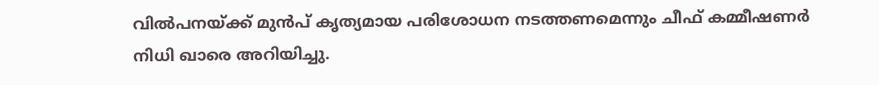വിൽപനയ്ക്ക് മുൻപ് കൃത്യമായ പരിശോധന നടത്തണമെന്നും ചീഫ് കമ്മീഷണർ നിധി ഖാരെ അറിയിച്ചു.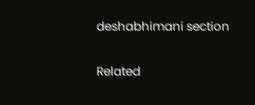deshabhimani section

Related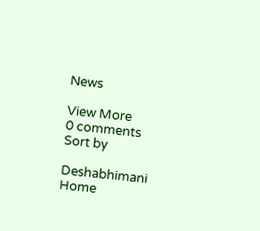News

View More
0 comments
Sort by

Deshabhimani
Home